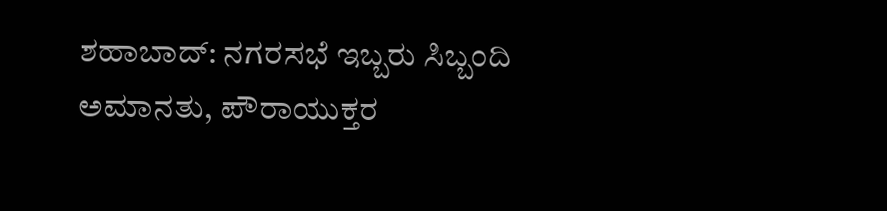ಶಹಾಬಾದ್: ನಗರಸಭೆ ಇಬ್ಬರು ಸಿಬ್ಬಂದಿ ಅಮಾನತು, ಪೌರಾಯುಕ್ತರ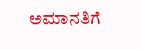ಅಮಾನತಿಗೆ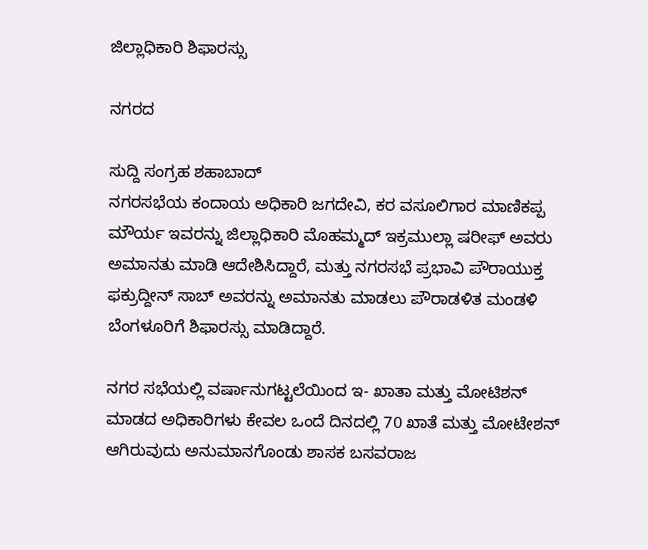ಜಿಲ್ಲಾಧಿಕಾರಿ ಶಿಫಾರಸ್ಸು

ನಗರದ

ಸುದ್ದಿ ಸಂಗ್ರಹ ಶಹಾಬಾದ್
ನಗರಸಭೆಯ ಕಂದಾಯ ಅಧಿಕಾರಿ ಜಗದೇವಿ, ಕರ ವಸೂಲಿಗಾರ ಮಾಣಿಕಪ್ಪ ಮೌರ್ಯ ಇವರನ್ನು ಜಿಲ್ಲಾಧಿಕಾರಿ ಮೊಹಮ್ಮದ್ ಇಕ್ರಮುಲ್ಲಾ ಷರೀಫ್ ಅವರು ಅಮಾನತು ಮಾಡಿ ಆದೇಶಿಸಿದ್ದಾರೆ, ಮತ್ತು ನಗರಸಭೆ ಪ್ರಭಾವಿ ಪೌರಾಯುಕ್ತ ಫಕ್ರುದ್ದೀನ್ ಸಾಬ್ ಅವರನ್ನು ಅಮಾನತು ಮಾಡಲು ಪೌರಾಡಳಿತ ಮಂಡಳಿ ಬೆಂಗಳೂರಿಗೆ ಶಿಫಾರಸ್ಸು ಮಾಡಿದ್ದಾರೆ.

ನಗರ ಸಭೆಯಲ್ಲಿ ವರ್ಷಾನುಗಟ್ಟಲೆಯಿಂದ ಇ- ಖಾತಾ ಮತ್ತು ಮೋಟಿಶನ್ ಮಾಡದ ಅಧಿಕಾರಿಗಳು ಕೇವಲ ಒಂದೆ ದಿನದಲ್ಲಿ 70 ಖಾತೆ ಮತ್ತು ಮೋಟೇಶನ್ ಆಗಿರುವುದು ಅನುಮಾನಗೊಂಡು ಶಾಸಕ ಬಸವರಾಜ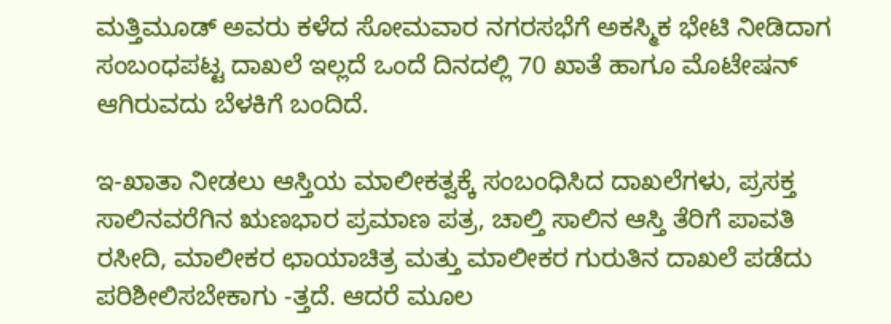ಮತ್ತಿಮೂಡ್ ಅವರು ಕಳೆದ ಸೋಮವಾರ ನಗರಸಭೆಗೆ ಅಕಸ್ಮಿಕ ಭೇಟಿ ನೀಡಿದಾಗ ಸಂಬಂಧಪಟ್ಟ ದಾಖಲೆ ಇಲ್ಲದೆ ಒಂದೆ ದಿನದಲ್ಲಿ 70 ಖಾತೆ ಹಾಗೂ ಮೊಟೇಷನ್ ಆಗಿರುವದು ಬೆಳಕಿಗೆ ಬಂದಿದೆ.

ಇ-ಖಾತಾ ನೀಡಲು ಆಸ್ತಿಯ ಮಾಲೀಕತ್ವಕ್ಕೆ ಸಂಬಂಧಿಸಿದ ದಾಖಲೆಗಳು, ಪ್ರಸಕ್ತ ಸಾಲಿನವರೆಗಿನ ಋಣಭಾರ ಪ್ರಮಾಣ ಪತ್ರ, ಚಾಲ್ತಿ ಸಾಲಿನ ಆಸ್ತಿ ತೆರಿಗೆ ಪಾವತಿ ರಸೀದಿ, ಮಾಲೀಕರ ಛಾಯಾಚಿತ್ರ ಮತ್ತು ಮಾಲೀಕರ ಗುರುತಿನ ದಾಖಲೆ ಪಡೆದು ಪರಿಶೀಲಿಸಬೇಕಾಗು -ತ್ತದೆ. ಆದರೆ ಮೂಲ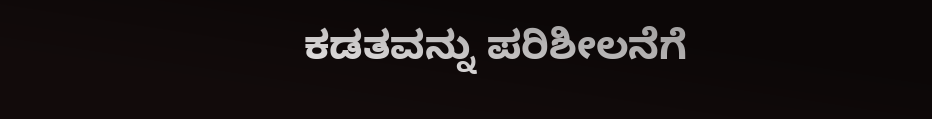ಕಡತವನ್ನು ಪರಿಶೀಲನೆಗೆ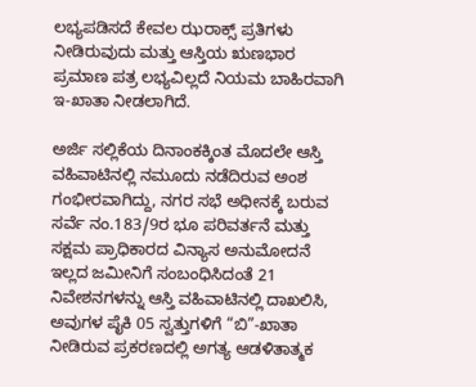ಲಭ್ಯಪಡಿಸದೆ ಕೇವಲ ಝರಾಕ್ಸ್‌ ಪ್ರತಿಗಳು ನೀಡಿರುವುದು ಮತ್ತು ಆಸ್ತಿಯ ಋಣಭಾರ ಪ್ರಮಾಣ ಪತ್ರ ಲಭ್ಯವಿಲ್ಲದೆ ನಿಯಮ ಬಾಹಿರವಾಗಿ ಇ-ಖಾತಾ ನೀಡಲಾಗಿದೆ.

ಅರ್ಜಿ ಸಲ್ಲಿಕೆಯ ದಿನಾಂಕಕ್ಕಿಂತ ಮೊದಲೇ ಆಸ್ತಿ ವಹಿವಾಟಿನಲ್ಲಿ ನಮೂದು ನಡೆದಿರುವ ಅಂಶ ಗಂಭೀರವಾಗಿದ್ದು, ನಗರ ಸಭೆ ಅಧೀನಕ್ಕೆ ಬರುವ ಸರ್ವೆ ನಂ.183/9ರ ಭೂ ಪರಿವರ್ತನೆ ಮತ್ತು ಸಕ್ಷಮ ಪ್ರಾಧಿಕಾರದ ವಿನ್ಯಾಸ ಅನುಮೋದನೆ ಇಲ್ಲದ ಜಮೀನಿಗೆ ಸಂಬಂಧಿಸಿದಂತೆ 21 ನಿವೇಶನಗಳನ್ನು ಆಸ್ತಿ ವಹಿವಾಟಿನಲ್ಲಿ ದಾಖಲಿಸಿ, ಅವುಗಳ ಪೈಕಿ 05 ಸ್ವತ್ತುಗಳಿಗೆ “ಬಿ”-ಖಾತಾ ನೀಡಿರುವ ಪ್ರಕರಣದಲ್ಲಿ ಅಗತ್ಯ ಆಡಳಿತಾತ್ಮಕ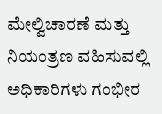ಮೇಲ್ವಿಚಾರಣೆ ಮತ್ತು ನಿಯಂತ್ರಣ ವಹಿಸುವಲ್ಲಿ ಅಧಿಕಾರಿಗಳು ಗಂಭೀರ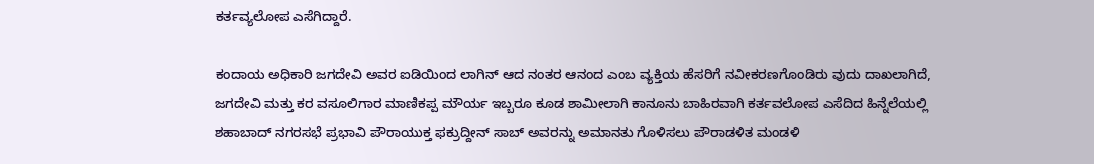ಕರ್ತವ್ಯಲೋಪ ಎಸೆಗಿದ್ದಾರೆ.

ಕಂದಾಯ ಅಧಿಕಾರಿ ಜಗದೇವಿ ಅವರ ಐಡಿಯಿಂದ ಲಾಗಿನ್ ಆದ ನಂತರ ಆನಂದ ಎಂಬ ವ್ಯಕ್ತಿಯ ಹೆಸರಿಗೆ ನವೀಕರಣಗೊಂಡಿರು ವುದು ದಾಖಲಾಗಿದೆ, ಜಗದೇವಿ ಮತ್ತು ಕರ ವಸೂಲಿಗಾರ ಮಾಣಿಕಪ್ಪ ಮೌರ್ಯ ಇಬ್ಬರೂ ಕೂಡ ಶಾಮೀಲಾಗಿ ಕಾನೂನು ಬಾಹಿರವಾಗಿ ಕರ್ತವಲೋಪ ಎಸೆದಿದ ಹಿನ್ನೆಲೆಯಲ್ಲಿ ಶಹಾಬಾದ್ ನಗರಸಭೆ ಪ್ರಭಾವಿ ಪೌರಾಯುಕ್ತ ಫಕ್ರುದ್ದೀನ್ ಸಾಬ್ ಅವರನ್ನು ಅಮಾನತು ಗೊಳಿಸಲು ಪೌರಾಡಳಿತ ಮಂಡಳಿ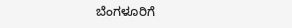ಬೆಂಗಳೂರಿಗೆ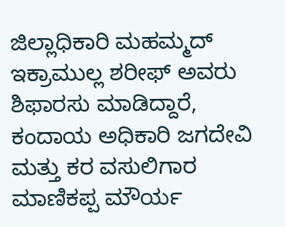ಜಿಲ್ಲಾಧಿಕಾರಿ ಮಹಮ್ಮದ್ ಇಕ್ರಾಮುಲ್ಲ ಶರೀಫ್ ಅವರು ಶಿಫಾರಸು ಮಾಡಿದ್ದಾರೆ, ಕಂದಾಯ ಅಧಿಕಾರಿ ಜಗದೇವಿ ಮತ್ತು ಕರ ವಸುಲಿಗಾರ ಮಾಣಿಕಪ್ಪ ಮೌರ್ಯ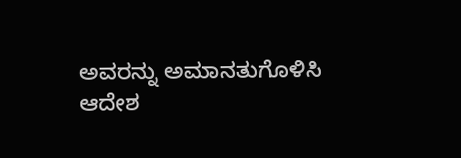ಅವರನ್ನು ಅಮಾನತುಗೊಳಿಸಿ ಆದೇಶ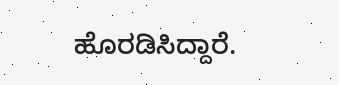ಹೊರಡಿಸಿದ್ದಾರೆ.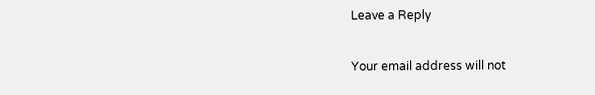Leave a Reply

Your email address will not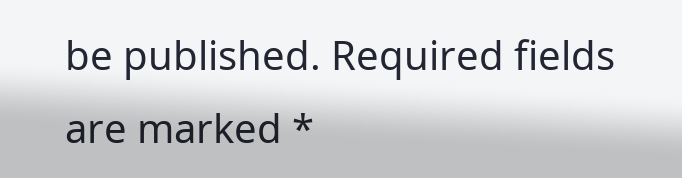be published. Required fields are marked *